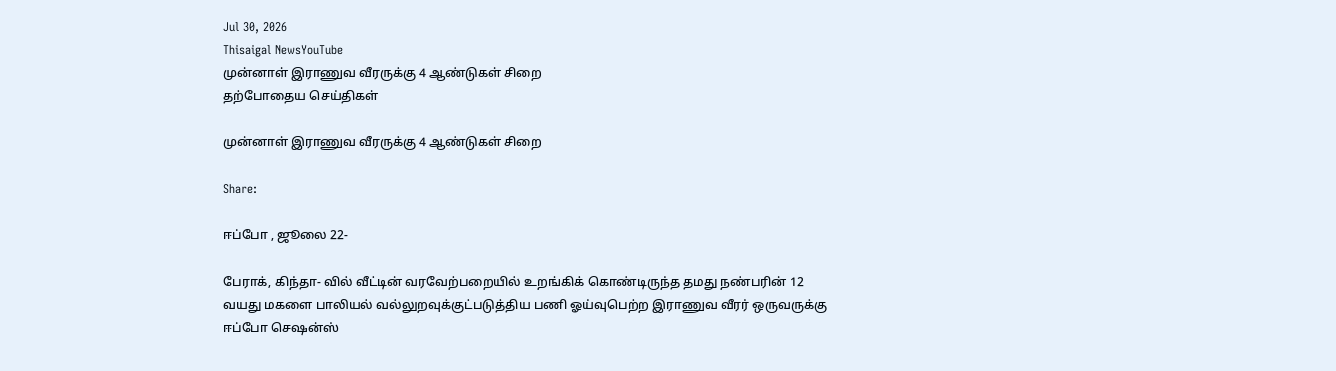Jul 30, 2026
Thisaigal NewsYouTube
முன்னாள் இராணுவ வீரருக்கு 4 ஆண்டுகள் சிறை
தற்போதைய செய்திகள்

முன்னாள் இராணுவ வீரருக்கு 4 ஆண்டுகள் சிறை

Share:

ஈப்போ , ஜூலை 22-

பேராக், கிந்தா- வில் வீட்டின் வரவேற்பறையில் உறங்கிக் கொண்டிருந்த தமது நண்பரின் 12 வயது மகளை பாலியல் வல்லுறவுக்குட்படுத்திய பணி ஓய்வுபெற்ற இராணுவ வீரர் ஒருவருக்கு ஈப்போ செஷன்ஸ்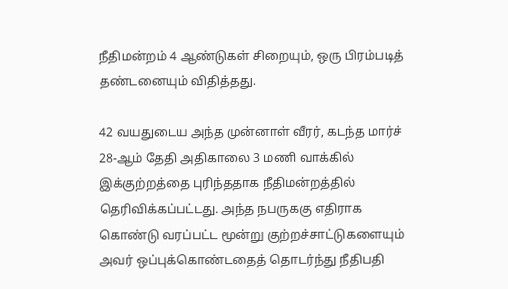நீதிமன்றம் 4 ஆண்டுகள் சிறையும், ஒரு பிரம்படித் தண்டனையும் விதித்தது.

42 வயதுடைய அந்த முன்னாள் வீரர், கடந்த மார்ச் 28-ஆம் தேதி அதிகாலை 3 மணி வாக்கில் இக்குற்றத்தை புரிந்ததாக நீதிமன்றத்தில் தெரிவிக்கப்பட்டது. அந்த நபருககு எதிராக கொண்டு வரப்பட்ட மூன்று குற்றச்சாட்டுகளையும் அவர் ஒப்புக்கொண்டதைத் தொடர்ந்து நீதிபதி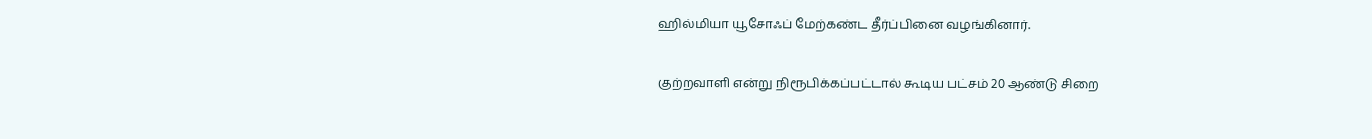ஹில்மியா யூசோஃப் மேற்கண்ட தீர்ப்பினை வழங்கினார்.

குற்றவாளி என்று நிரூபிக்கப்பட்டால் கூடிய பட்சம் 20 ஆண்டு சிறை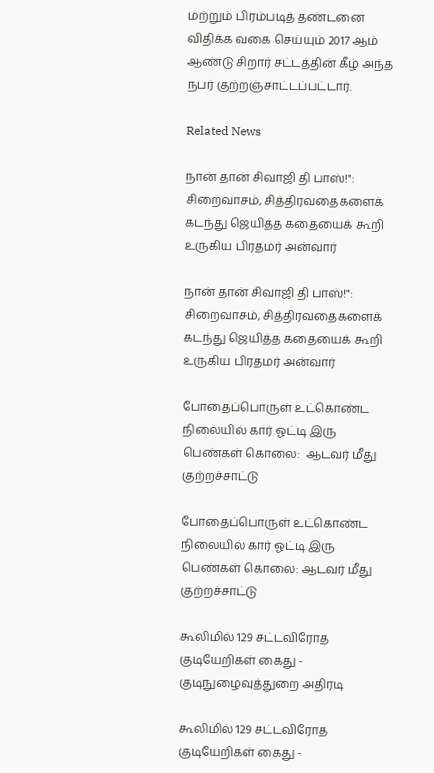மற்றும் பிரம்படித் தண்டனை விதிக்க வகை செய்யும் 2017 ஆம் ஆண்டு சிறார் சட்டத்தின் கீழ் அந்த நபர் குற்றஞ்சாட்டப்பட்டார்.

Related News

நான் தான் சிவாஜி தி பாஸ்!": சிறைவாசம், சித்திரவதைகளைக் கடந்து ஜெயித்த கதையைக் கூறி உருகிய பிரதமர் அன்வார்

நான் தான் சிவாஜி தி பாஸ்!": சிறைவாசம், சித்திரவதைகளைக் கடந்து ஜெயித்த கதையைக் கூறி உருகிய பிரதமர் அன்வார்

போதைப்பொருள் உட்கொண்ட நிலையில் கார் ஓட்டி இரு பெண்கள் கொலை:  ஆடவர் மீது குற்றச்சாட்டு

போதைப்பொருள் உட்கொண்ட நிலையில் கார் ஓட்டி இரு பெண்கள் கொலை: ஆடவர் மீது குற்றச்சாட்டு

கூலிமில் 129 சட்டவிரோத குடியேறிகள் கைது - குடிநுழைவுத்துறை அதிரடி

கூலிமில் 129 சட்டவிரோத குடியேறிகள் கைது -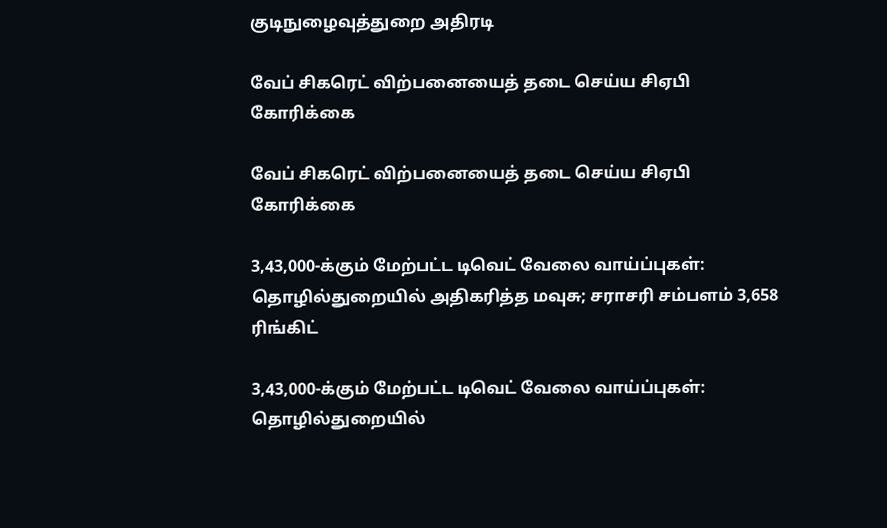குடிநுழைவுத்துறை அதிரடி

வேப் சிகரெட் விற்பனையைத் தடை செய்ய சிஏபி கோரிக்கை

வேப் சிகரெட் விற்பனையைத் தடை செய்ய சிஏபி கோரிக்கை

3,43,000-க்கும் மேற்பட்ட டிவெட் வேலை வாய்ப்புகள்: தொழில்துறையில் அதிகரித்த மவுசு; சராசரி சம்பளம் 3,658 ரிங்கிட்

3,43,000-க்கும் மேற்பட்ட டிவெட் வேலை வாய்ப்புகள்: தொழில்துறையில்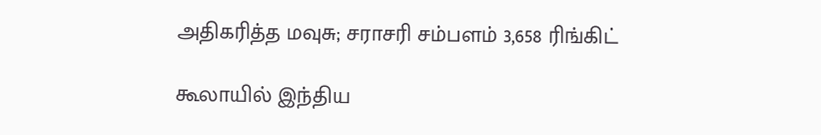அதிகரித்த மவுசு; சராசரி சம்பளம் 3,658 ரிங்கிட்

கூலாயில் இந்திய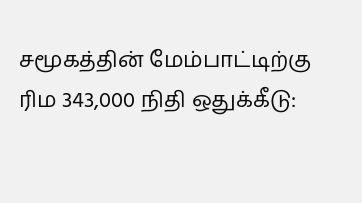சமூகத்தின் மேம்பாட்டிற்கு ரிம 343,000 நிதி ஒதுக்கீடு: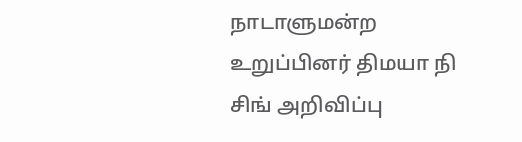நாடாளுமன்ற உறுப்பினர் திமயா நி சிங் அறிவிப்பு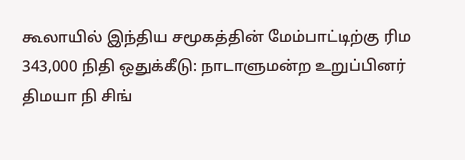கூலாயில் இந்திய சமூகத்தின் மேம்பாட்டிற்கு ரிம 343,000 நிதி ஒதுக்கீடு: நாடாளுமன்ற உறுப்பினர் திமயா நி சிங்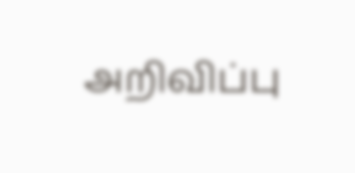அறிவிப்பு